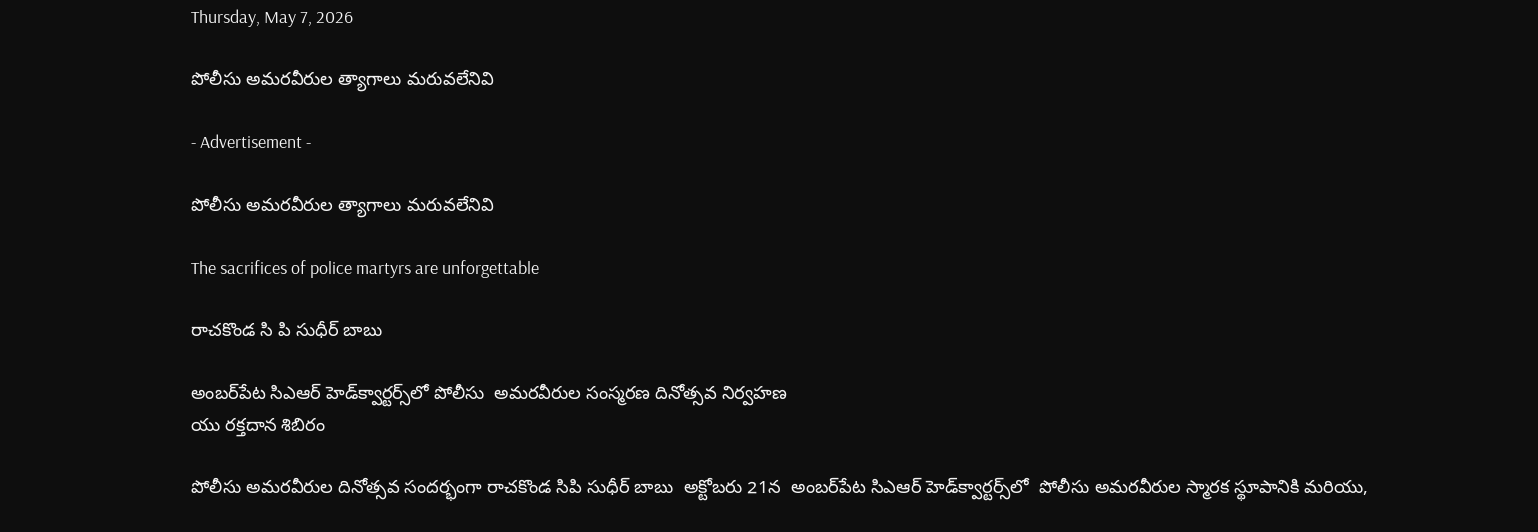Thursday, May 7, 2026

పోలీసు అమరవీరుల త్యాగాలు మరువలేనివి

- Advertisement -

పోలీసు అమరవీరుల త్యాగాలు మరువలేనివి

The sacrifices of police martyrs are unforgettable

రాచకొండ సి పి సుధీర్ బాబు

అంబర్‌పేట సిఎఆర్‌ హెడ్‌క్వార్టర్స్‌లో పోలీసు  అమరవీరుల సంస్మరణ దినోత్సవ నిర్వహణ
యు రక్తదాన శిబిరం

పోలీసు అమరవీరుల దినోత్సవ సందర్భంగా రాచకొండ సిపి సుధీర్ బాబు  అక్టోబరు 21న  అంబర్‌పేట సిఎఆర్‌ హెడ్‌క్వార్టర్స్‌లో  పోలీసు అమరవీరుల స్మారక స్థూపానికి మరియు,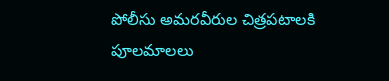పోలీసు అమరవీరుల చిత్రపటాలకి పూలమాలలు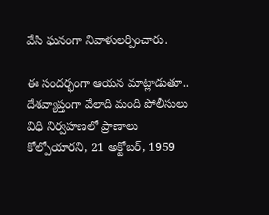వేసి ఘనంగా నివాళులర్పించారు.

ఈ సందర్భంగా ఆయన మాట్లాడుతూ.. దేశవ్యాప్తంగా వేలాది మంది పోలీసులు విధి నిర్వహణలో ప్రాణాలు కోల్పోయారని, 21 అక్టోబర్, 1959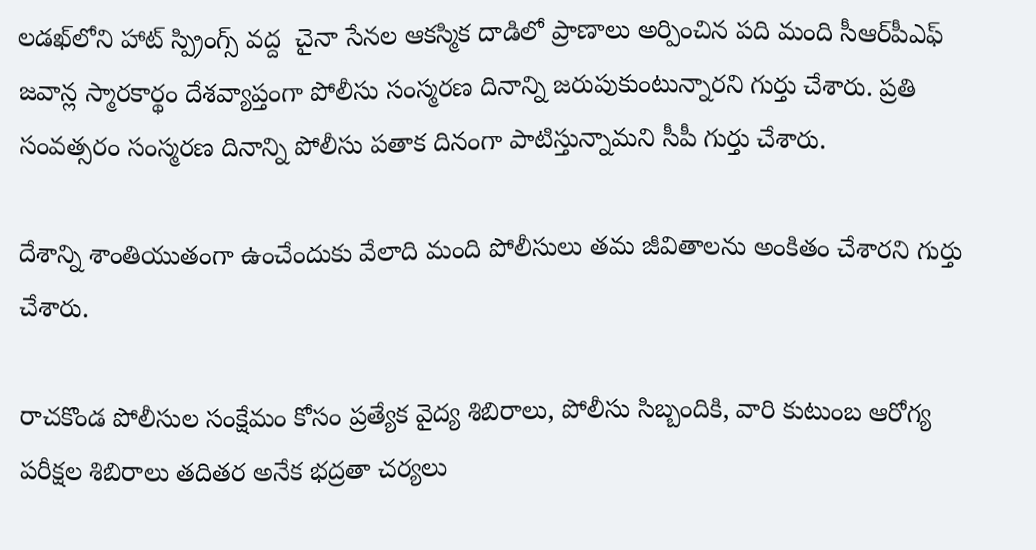లడఖ్‌లోని హాట్ స్ప్రింగ్స్ వద్ద  చైనా సేనల ఆకస్మిక దాడిలో ప్రాణాలు అర్పించిన పది మంది సీఆర్‌పీఎఫ్‌ జవాన్ల స్మారకార్థం దేశవ్యాప్తంగా పోలీసు సంస్మరణ దినాన్ని జరుపుకుంటున్నారని గుర్తు చేశారు. ప్రతి సంవత్సరం సంస్మరణ దినాన్ని పోలీసు పతాక దినంగా పాటిస్తున్నామని సీపీ గుర్తు చేశారు.

దేశాన్ని శాంతియుతంగా ఉంచేందుకు వేలాది మంది పోలీసులు తమ జీవితాలను అంకితం చేశారని గుర్తు చేశారు.

రాచకొండ పోలీసుల సంక్షేమం కోసం ప్రత్యేక వైద్య శిబిరాలు, పోలీసు సిబ్బందికి, వారి కుటుంబ ఆరోగ్య పరీక్షల శిబిరాలు తదితర అనేక భద్రతా చర్యలు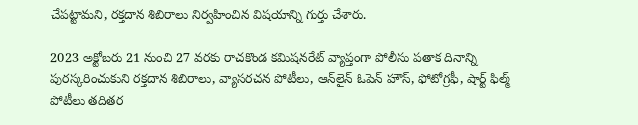చేపట్టామని, రక్తదాన శిబిరాలు నిర్వహించిన విషయాన్ని గుర్తు చేశారు.

2023 అక్టోబరు 21 నుంచి 27 వరకు రాచకొండ కమిషనరేట్‌ వ్యాప్తంగా పోలీసు పతాక దినాన్ని పురస్కరించుకుని రక్తదాన శిబిరాలు, వ్యాసరచన పోటీలు, ఆన్‌లైన్‌ ఓపెన్‌ హౌస్‌, ఫోటోగ్రఫీ, షార్ట్‌ ఫిల్మ్‌ పోటీలు తదితర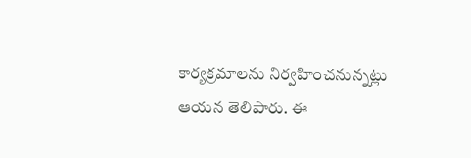కార్యక్రమాలను నిర్వహించనున్నట్లు ఆయన తెలిపారు. ఈ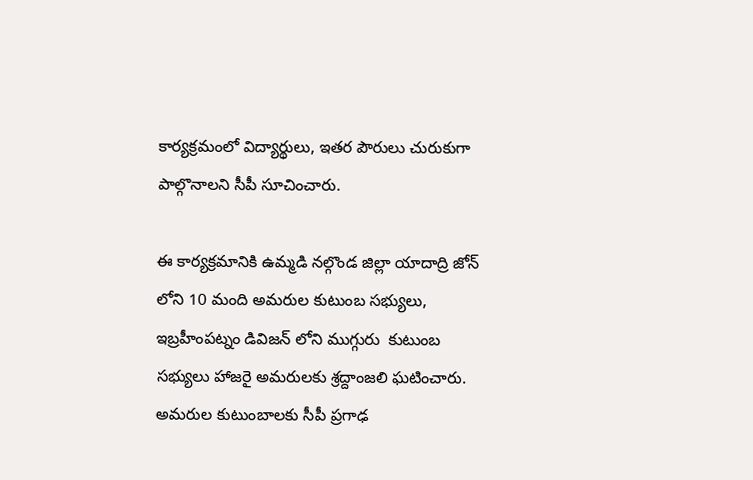కార్యక్రమంలో విద్యార్థులు, ఇతర పౌరులు చురుకుగా పాల్గొనాలని సీపీ సూచించారు.

ఈ కార్యక్రమానికి ఉమ్మడి నల్గొండ జిల్లా యాదాద్రి జోన్ లోని 10 మంది అమరుల కుటుంబ సభ్యులు, ఇబ్రహీంపట్నం డివిజన్ లోని ముగ్గురు  కుటుంబ సభ్యులు హాజరై అమరులకు శ్రద్దాంజలి ఘటించారు. అమరుల కుటుంబాలకు సీపీ ప్రగాఢ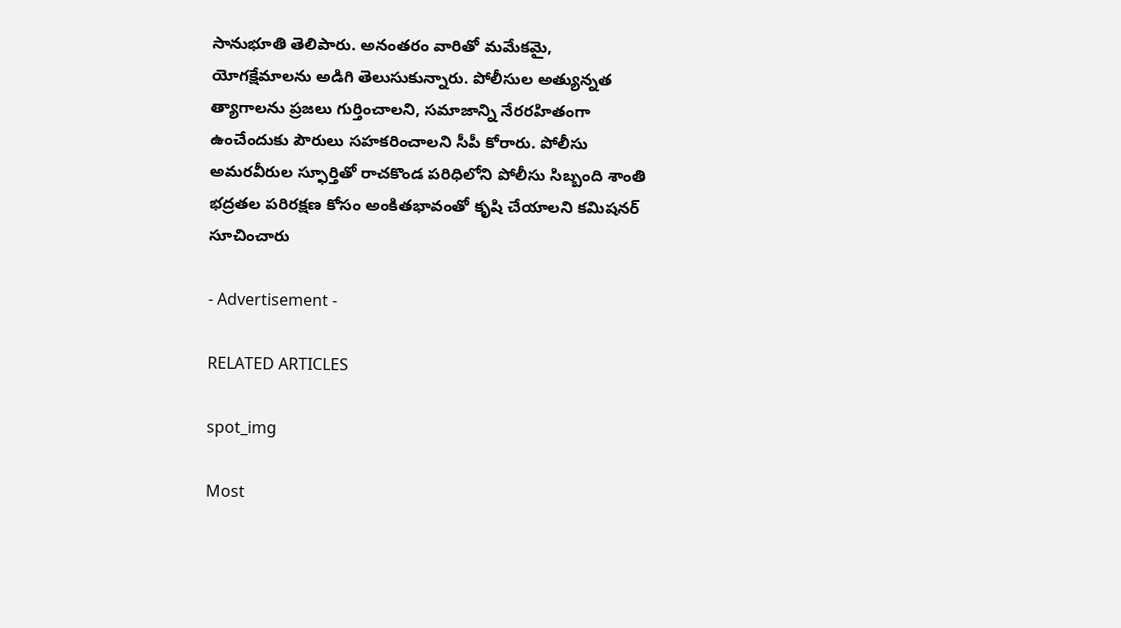సానుభూతి తెలిపారు. అనంతరం వారితో మమేకమై, యోగక్షేమాలను అడిగి తెలుసుకున్నారు. పోలీసుల అత్యున్నత త్యాగాలను ప్రజలు గుర్తించాలని, సమాజాన్ని నేరరహితంగా ఉంచేందుకు పౌరులు సహకరించాలని సీపీ కోరారు. పోలీసు అమరవీరుల స్ఫూర్తితో రాచకొండ పరిధిలోని పోలీసు సిబ్బంది శాంతి భద్రతల పరిరక్షణ కోసం అంకితభావంతో కృషి చేయాలని కమిషనర్ సూచించారు

- Advertisement -

RELATED ARTICLES

spot_img

Most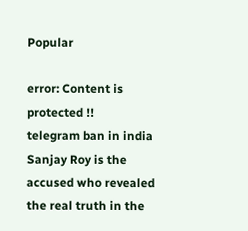Popular

error: Content is protected !!
telegram ban in india Sanjay Roy is the accused who revealed the real truth in the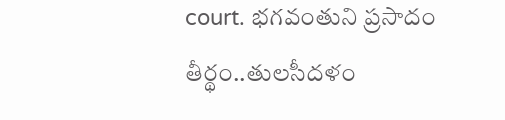court. భగవంతుని ప్రసాదం తీర్థం..తులసీదళం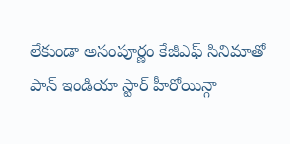లేకుండా అసంపూర్ణం కేజీఎఫ్ సినిమాతో పాన్ ఇండియా స్టార్ హీరోయిన్గా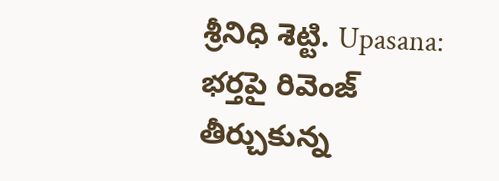శ్రీనిధి శెట్టి. Upasana: భర్తపై రివెంజ్ తీర్చుకున్న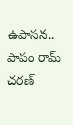ఉపాసన.. పాపం రామ్ చరణ్